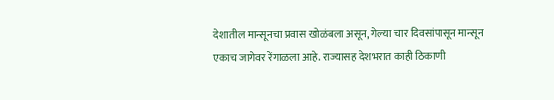देशातील मान्सूनचा प्रवास खोळंबला असून, गेल्या चार दिवसांपासून मान्सून एकाच जागेवर रेंगाळला आहे. राज्यासह देशभरात काही ठिकाणी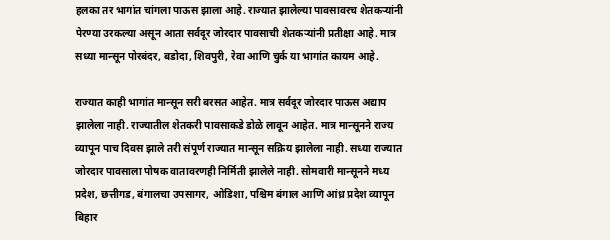हलका तर भागांत चांगला पाऊस झाला आहे. राज्यात झालेल्या पावसावरच शेतकऱ्यांनी पेरण्या उरकल्या असून आता सर्वदूर जोरदार पावसाची शेतकऱ्यांनी प्रतीक्षा आहे. मात्र सध्या मान्सून पोरबंदर, बडोदा, शिवपुरी, रेवा आणि चुर्क या भागांत कायम आहे.

राज्यात काही भागांत मान्सून सरी बरसत आहेत. मात्र सर्वदूर जोरदार पाऊस अद्याप झालेला नाही. राज्यातील शेतकरी पावसाकडे डोळे लावून आहेत. मात्र मान्सूनने राज्य व्यापून पाच दिवस झाले तरी संपूर्ण राज्यात मान्सून सक्रिय झालेला नाही. सध्या राज्यात जोरदार पावसाला पोषक वातावरणही निर्मिती झालेले नाही. सोमवारी मान्सूनने मध्य प्रदेश, छत्तीगड, बंगालचा उपसागर, ओडिशा, पश्चिम बंगाल आणि आंध्र प्रदेश व्यापून बिहार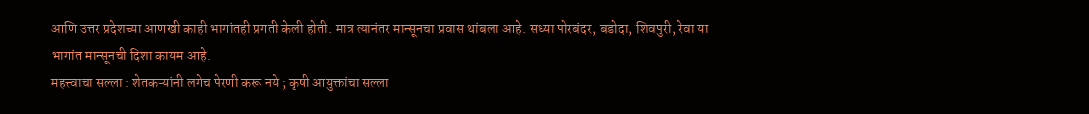आणि उत्तर प्रदेशच्या आणखी काही भागांतही प्रगती केली होती. मात्र त्यानंतर मान्सूनचा प्रवास थांबला आहे. सध्या पोरबंदर, बडोदा, शिवपुरी, रेवा या भागांत मान्सूनची दिशा कायम आहे.
महत्त्वाचा सल्ला : शेतकऱ्यांनी लगेच पेरणी करू नये ; कृषी आयुक्तांचा सल्ला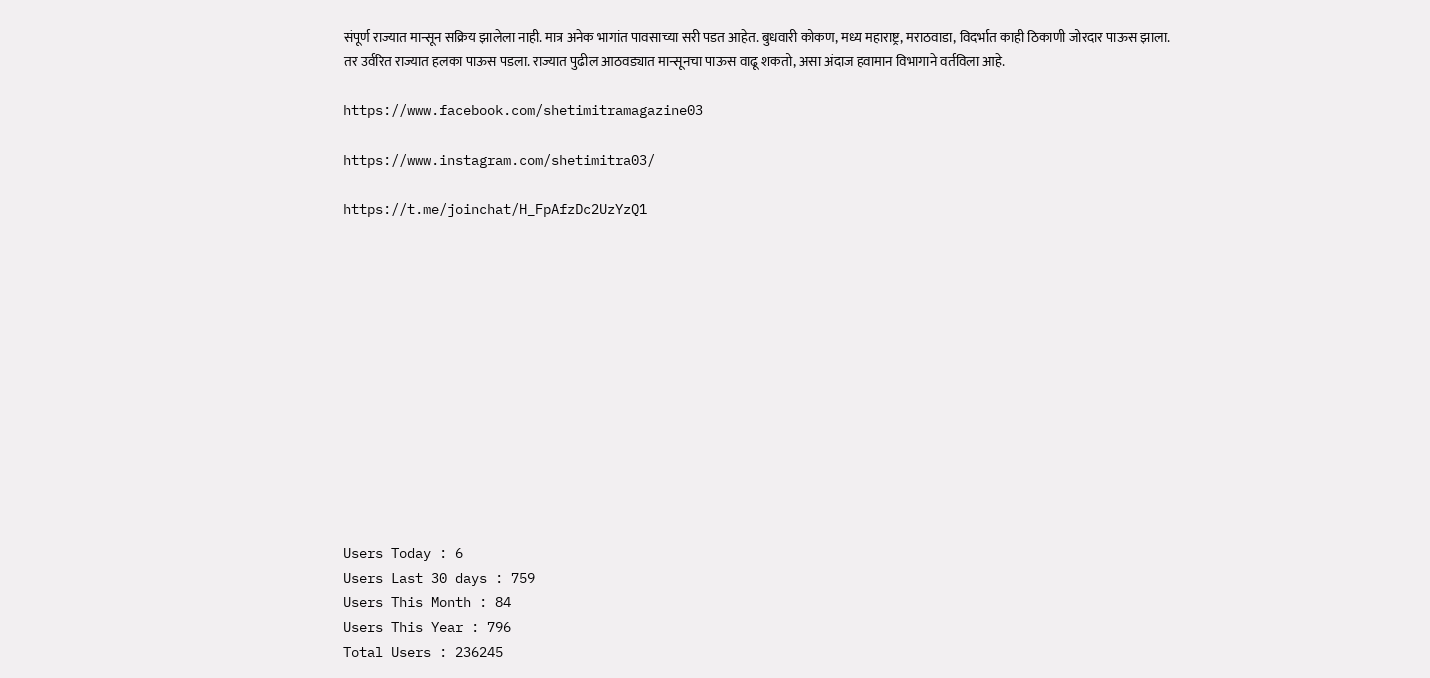संपूर्ण राज्यात मान्सून सक्रिय झालेला नाही. मात्र अनेक भागांत पावसाच्या सरी पडत आहेत. बुधवारी कोकण, मध्य महाराष्ट्र, मराठवाडा, विदर्भात काही ठिकाणी जोरदार पाऊस झाला. तर उर्वरित राज्यात हलका पाऊस पडला. राज्यात पुढील आठवड्यात मान्सूनचा पाऊस वाढू शकतो, असा अंदाज हवामान विभागाने वर्तविला आहे.

https://www.facebook.com/shetimitramagazine03

https://www.instagram.com/shetimitra03/

https://t.me/joinchat/H_FpAfzDc2UzYzQ1













Users Today : 6
Users Last 30 days : 759
Users This Month : 84
Users This Year : 796
Total Users : 236245